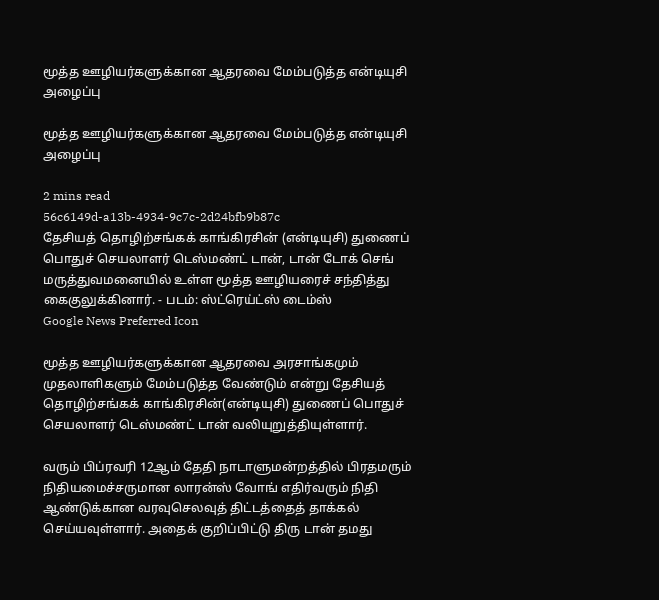மூத்த ஊழியர்களுக்கான ஆதரவை மேம்படுத்த என்டியுசி அழைப்பு

மூத்த ஊழியர்களுக்கான ஆதரவை மேம்படுத்த என்டியுசி அழைப்பு

2 mins read
56c6149d-a13b-4934-9c7c-2d24bfb9b87c
தேசியத் தொழிற்சங்கக் காங்கிரசின் (என்டியுசி) துணைப் பொதுச் செயலாளர் டெஸ்மண்ட் டான், டான் டோக் செங் மருத்துவமனையில் உள்ள மூத்த ஊழியரைச் சந்தித்து கைகுலுக்கினார். - படம்: ஸ்ட்ரெய்ட்ஸ் டைம்ஸ்
Google News Preferred Icon

மூத்த ஊழியர்களுக்கான ஆதரவை அரசாங்கமும் முதலாளிகளும் மேம்படுத்த வேண்டும் என்று தேசியத் தொழிற்சங்கக் காங்கிரசின்(என்டியுசி) துணைப் பொதுச் செயலாளர் டெஸ்மண்ட் டான் வலியுறுத்தியுள்ளார்.

வரும் பிப்ரவரி 12ஆம் தேதி நாடாளுமன்றத்தில் பிரதமரும் நிதியமைச்சருமான லாரன்ஸ் வோங் எதிர்வரும் நிதி ஆண்டுக்கான வரவுசெலவுத் திட்டத்தைத் தாக்கல் செய்யவுள்ளார். அதைக் குறிப்பிட்டு திரு டான் தமது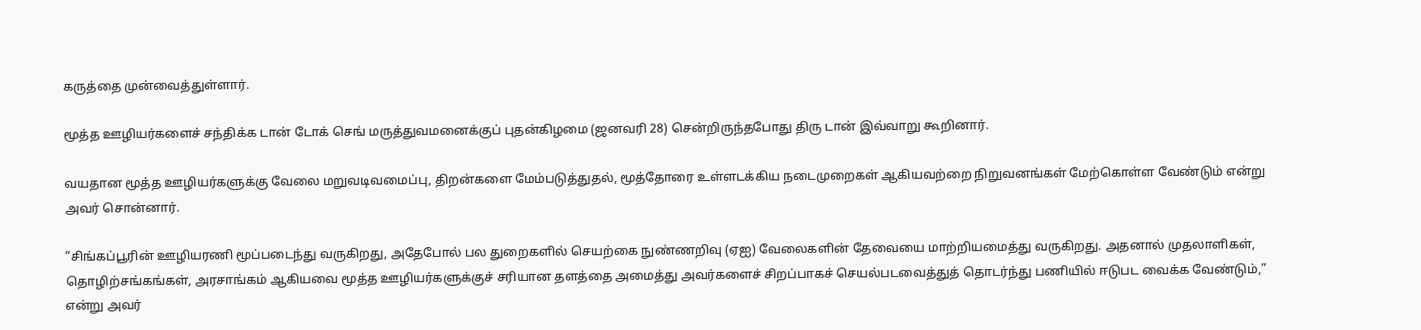கருத்தை முன்வைத்துள்ளார்.

மூத்த ஊழியர்களைச் சந்திக்க டான் டோக் செங் மருத்துவமனைக்குப் புதன்கிழமை (ஜனவரி 28) சென்றிருந்தபோது திரு டான் இவ்வாறு கூறினார்.

வயதான மூத்த ஊழியர்களுக்கு வேலை மறுவடிவமைப்பு, திறன்களை மேம்படுத்துதல், மூத்தோரை உள்ளடக்கிய நடைமுறைகள் ஆகியவற்றை நிறுவனங்கள் மேற்கொள்ள வேண்டும் என்று அவர் சொன்னார்.

“சிங்கப்பூரின் ஊழியரணி மூப்படைந்து வருகிறது, அதேபோல் பல துறைகளில் செயற்கை நுண்ணறிவு (ஏஐ) வேலைகளின் தேவையை மாற்றியமைத்து வருகிறது. அதனால் முதலாளிகள், தொழிற்சங்கங்கள், அரசாங்கம் ஆகியவை மூத்த ஊழியர்களுக்குச் சரியான தளத்தை அமைத்து அவர்களைச் சிறப்பாகச் செயல்படவைத்துத் தொடர்ந்து பணியில் ஈடுபட வைக்க வேண்டும்,” என்று அவர்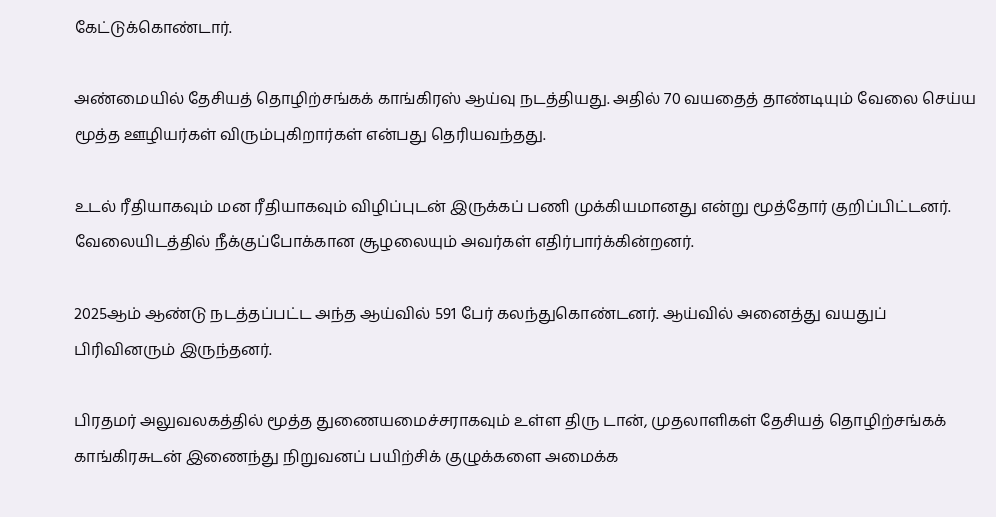கேட்டுக்கொண்டார்.

அண்மையில் தேசியத் தொழிற்சங்கக் காங்கிரஸ் ஆய்வு நடத்தியது. அதில் 70 வயதைத் தாண்டியும் வேலை செய்ய மூத்த ஊழியர்கள் விரும்புகிறார்கள் என்பது தெரியவந்தது.

உடல் ரீதியாகவும் மன ரீதியாகவும் விழிப்புடன் இருக்கப் பணி முக்கியமானது என்று மூத்தோர் குறிப்பிட்டனர். வேலையிடத்தில் நீக்குப்போக்கான சூழலையும் அவர்கள் எதிர்பார்க்கின்றனர்.

2025ஆம் ஆண்டு நடத்தப்பட்ட அந்த ஆய்வில் 591 பேர் கலந்துகொண்டனர். ஆய்வில் அனைத்து வயதுப் பிரிவினரும் இருந்தனர்.

பிரதமர் அலுவலகத்தில் மூத்த துணையமைச்சராகவும் உள்ள திரு டான், முதலாளிகள் தேசியத் தொழிற்சங்கக் காங்கிரசுடன் இணைந்து நிறுவனப் பயிற்சிக் குழுக்களை அமைக்க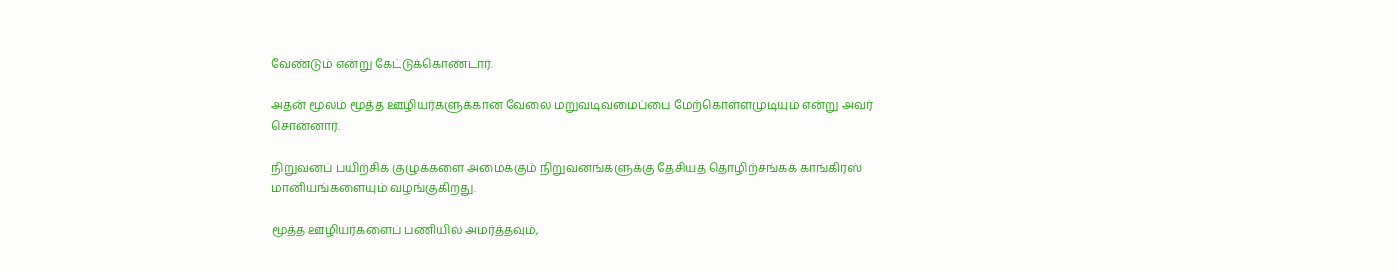வேண்டும் என்று கேட்டுக்கொண்டார்.

அதன் மூலம் மூத்த ஊழியர்களுக்கான வேலை மறுவடிவமைப்பை மேற்கொள்ளமுடியும் என்று அவர் சொன்னார்.

நிறுவனப் பயிற்சிக் குழுக்களை அமைக்கும் நிறுவனங்களுக்கு தேசியத் தொழிற்சங்கக் காங்கிரஸ் மானியங்களையும் வழங்குகிறது.

மூத்த ஊழியர்களைப் பணியில் அமர்த்தவும்,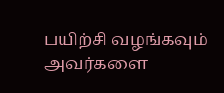பயிற்சி வழங்கவும் அவர்களை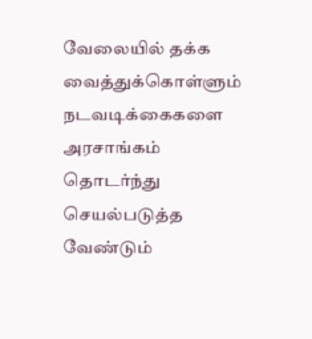வேலையில் தக்க வைத்துக்கொள்ளும் நடவடிக்கைகளை அரசாங்கம் தொடர்ந்து செயல்படுத்த வேண்டும்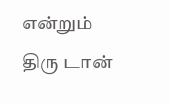என்றும் திரு டான்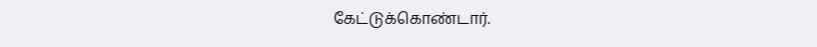கேட்டுக்கொண்டார்.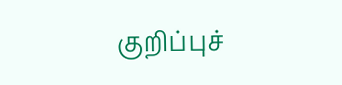குறிப்புச்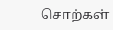சொற்கள்